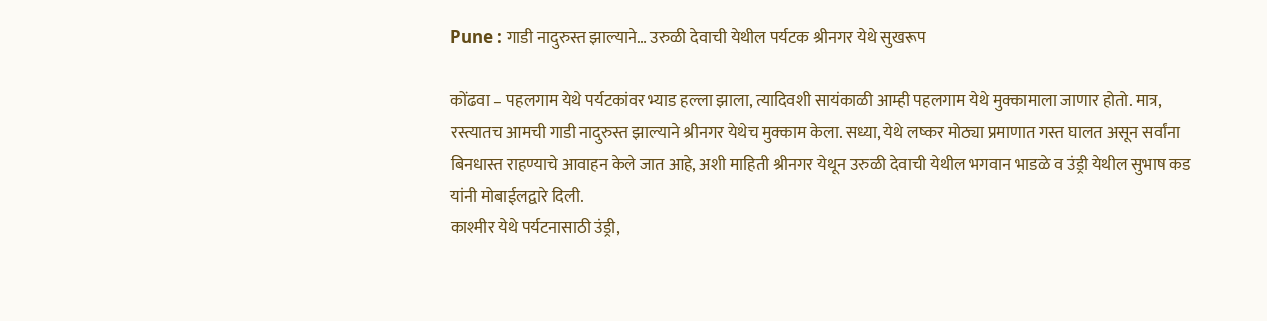Pune : गाडी नादुरुस्त झाल्याने… उरुळी देवाची येथील पर्यटक श्रीनगर येथे सुखरूप

कोंढवा – पहलगाम येथे पर्यटकांवर भ्याड हल्ला झाला, त्यादिवशी सायंकाळी आम्ही पहलगाम येथे मुक्कामाला जाणार होतो. मात्र, रस्त्यातच आमची गाडी नादुरुस्त झाल्याने श्रीनगर येथेच मुक्काम केला. सध्या, येथे लष्कर मोठ्या प्रमाणात गस्त घालत असून सर्वांना बिनधास्त राहण्याचे आवाहन केले जात आहे, अशी माहिती श्रीनगर येथून उरुळी देवाची येथील भगवान भाडळे व उंड्री येथील सुभाष कड यांनी मोबाईलद्वारे दिली.
काश्मीर येथे पर्यटनासाठी उंड्री,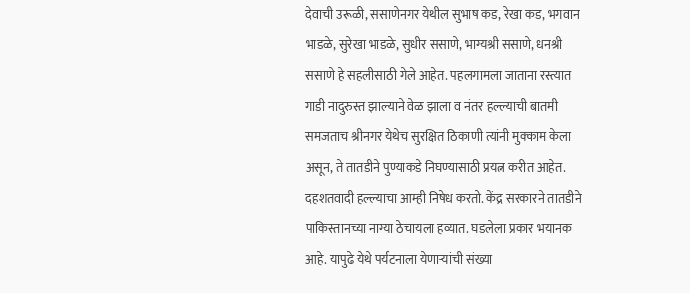देवाची उरूळी, ससाणेनगर येथील सुभाष कड, रेखा कड, भगवान भाडळे, सुरेखा भाडळे, सुधीर ससाणे, भाग्यश्री ससाणे, धनश्री ससाणे हे सहलीसाठी गेले आहेत. पहलगामला जाताना रस्त्यात गाडी नादुरुस्त झाल्याने वेळ झाला व नंतर हल्ल्याची बातमी समजताच श्रीनगर येथेच सुरक्षित ठिकाणी त्यांनी मुक्काम केला असून, ते तातडीने पुण्याकडे निघण्यासाठी प्रयत्न करीत आहेत.
दहशतवादी हल्ल्याचा आम्ही निषेध करतो. केंद्र सरकारने तातडीने पाकिस्तानच्या नाग्या ठेचायला हव्यात. घडलेला प्रकार भयानक आहे. यापुढे येथे पर्यटनाला येणाऱ्यांची संख्या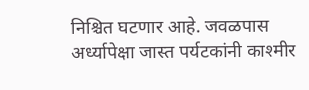निश्चित घटणार आहे. जवळपास अर्ध्यापेक्षा जास्त पर्यटकांनी काश्मीर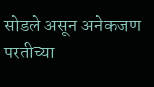सोडले असून अनेकजण परतीच्या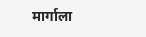मार्गाला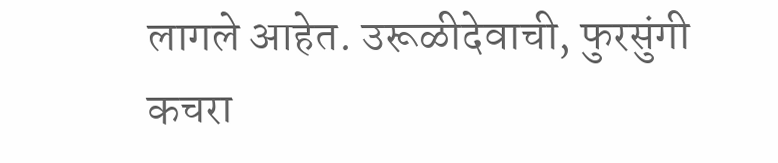लागले आहेत. उरूळीदेवाची, फुरसुंगी कचरा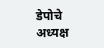डेपोचे अध्यक्ष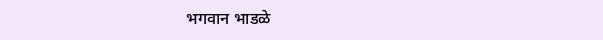भगवान भाडळे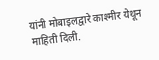यांनी मोबाइलद्वारे काश्मीर येथून माहिती दिली.